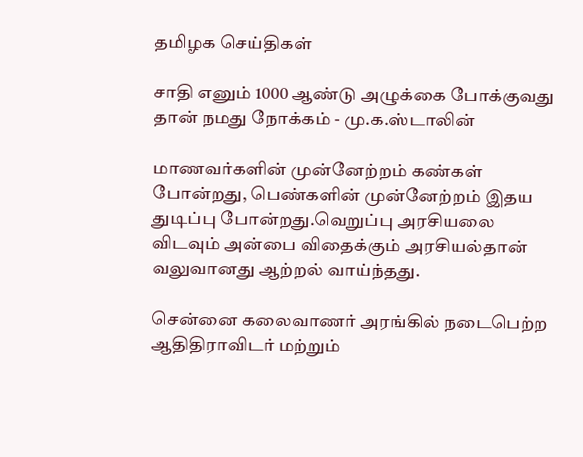தமிழக செய்திகள்

சாதி எனும் 1000 ஆண்டு அழுக்கை போக்குவது தான் நமது நோக்கம் - மு.க.ஸ்டாலின்

மாணவர்களின் முன்னேற்றம் கண்கள் போன்றது, பெண்களின் முன்னேற்றம் இதய துடிப்பு போன்றது.வெறுப்பு அரசியலை விடவும் அன்பை விதைக்கும் அரசியல்தான் வலுவானது ஆற்றல் வாய்ந்தது.

சென்னை கலைவாணர் அரங்கில் நடைபெற்ற ஆதிதிராவிடர் மற்றும்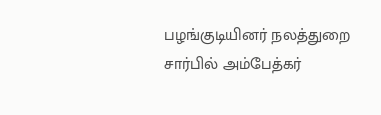பழங்குடியினர் நலத்துறை சார்பில் அம்பேத்கர்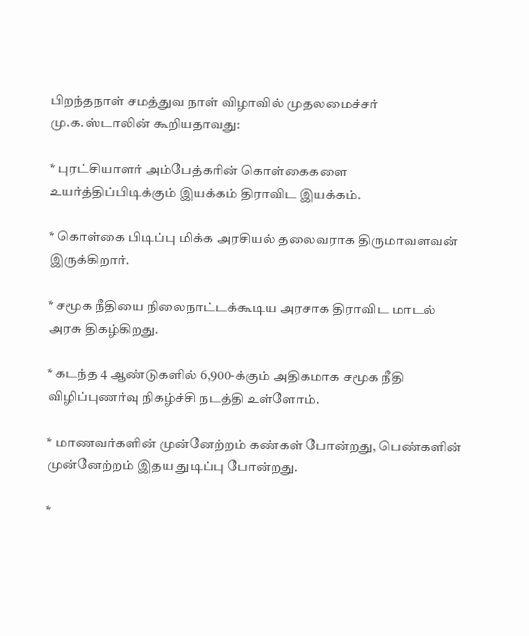பிறந்தநாள் சமத்துவ நாள் விழாவில் முதலமைச்சர் மு.க.ஸ்டாலின் கூறியதாவது:

* புரட்சியாளர் அம்பேத்கரின் கொள்கைகளை உயர்த்திப்பிடிக்கும் இயக்கம் திராவிட இயக்கம்.

* கொள்கை பிடிப்பு மிக்க அரசியல் தலைவராக திருமாவளவன் இருக்கிறார்.

* சமூக நீதியை நிலைநாட்டக்கூடிய அரசாக திராவிட மாடல் அரசு திகழ்கிறது.

* கடந்த 4 ஆண்டுகளில் 6,900-க்கும் அதிகமாக சமூக நீதி விழிப்புணர்வு நிகழ்ச்சி நடத்தி உள்ளோம்.

* மாணவர்களின் முன்னேற்றம் கண்கள் போன்றது, பெண்களின் முன்னேற்றம் இதய துடிப்பு போன்றது.

*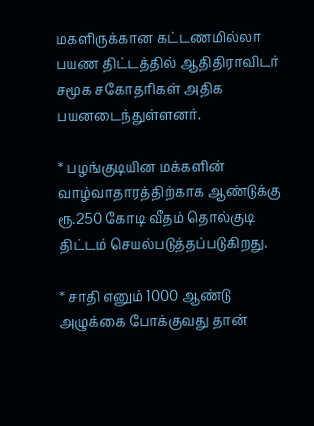மகளிருக்கான கட்டணமில்லா பயண திட்டத்தில் ஆதிதிராவிடர் சமூக சகோதரிகள் அதிக பயனடைந்துள்ளனர்.

* பழங்குடியின மக்களின் வாழ்வாதாரத்திற்காக ஆண்டுக்கு ரூ.250 கோடி வீதம் தொல்குடி திட்டம் செயல்படுத்தப்படுகிறது.

* சாதி எனும் 1000 ஆண்டு அழுக்கை போக்குவது தான்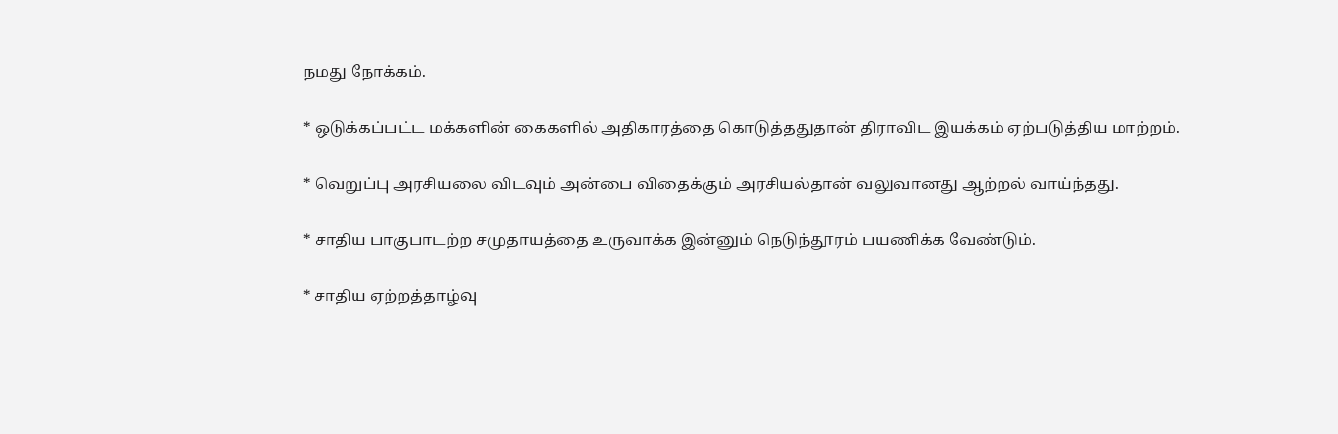நமது நோக்கம்.

* ஒடுக்கப்பட்ட மக்களின் கைகளில் அதிகாரத்தை கொடுத்ததுதான் திராவிட இயக்கம் ஏற்படுத்திய மாற்றம்.

* வெறுப்பு அரசியலை விடவும் அன்பை விதைக்கும் அரசியல்தான் வலுவானது ஆற்றல் வாய்ந்தது.

* சாதிய பாகுபாடற்ற சமுதாயத்தை உருவாக்க இன்னும் நெடுந்தூரம் பயணிக்க வேண்டும்.

* சாதிய ஏற்றத்தாழ்வு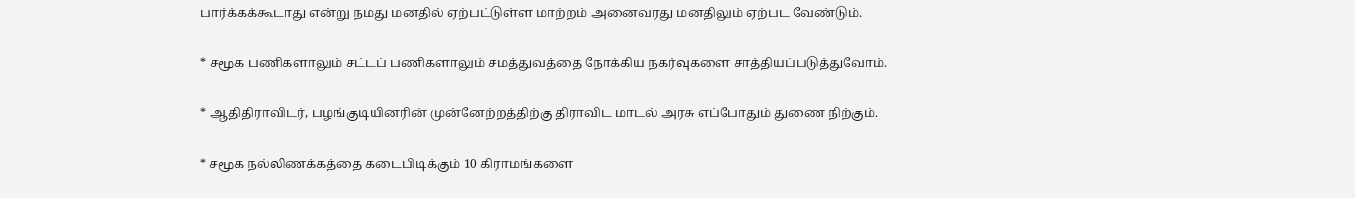பார்க்கக்கூடாது என்று நமது மனதில் ஏற்பட்டுள்ள மாற்றம் அனைவரது மனதிலும் ஏற்பட வேண்டும்.

* சமூக பணிகளாலும் சட்டப் பணிகளாலும் சமத்துவத்தை நோக்கிய நகர்வுகளை சாத்தியப்படுத்துவோம்.

* ஆதிதிராவிடர், பழங்குடியினரின் முன்னேற்றத்திற்கு திராவிட மாடல் அரசு எப்போதும் துணை நிற்கும்.

* சமூக நல்லிணக்கத்தை கடைபிடிக்கும் 10 கிராமங்களை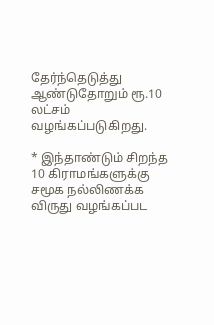தேர்ந்தெடுத்து ஆண்டுதோறும் ரூ.10 லட்சம் வழங்கப்படுகிறது.

* இந்தாண்டும் சிறந்த 10 கிராமங்களுக்கு சமூக நல்லிணக்க விருது வழங்கப்பட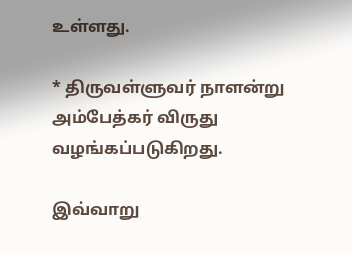உள்ளது.

* திருவள்ளுவர் நாளன்று அம்பேத்கர் விருது வழங்கப்படுகிறது.

இவ்வாறு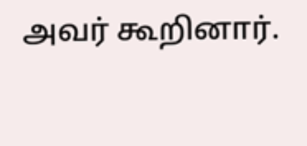அவர் கூறினார்.